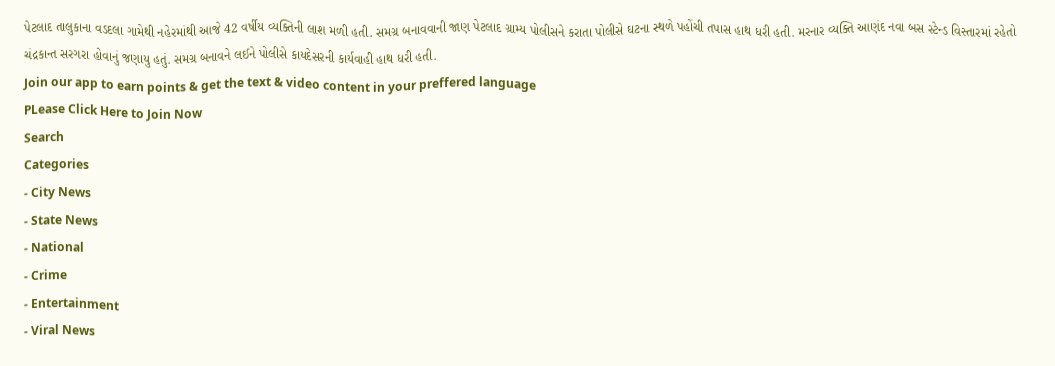પેટલાદ તાલુકાના વડદલા ગામેથી નહેરમાંથી આજે 42 વર્ષીય વ્યક્તિની લાશ મળી હતી. સમગ્ર બનાવવાની જાણ પેટલાદ ગ્રામ્ય પોલીસને કરાતા પોલીસે ઘટના સ્થળે પહોંચી તપાસ હાથ ધરી હતી. મરનાર વ્યક્તિ આણંદ નવા બસ સ્ટેન્ડ વિસ્તારમાં રહેતો ચંદ્રકાન્ત સરગરા હોવાનું જણાયુ હતું. સમગ્ર બનાવને લઈને પોલીસે કાયદેસરની કાર્યવાહી હાથ ધરી હતી.
Join our app to earn points & get the text & video content in your preffered language
PLease Click Here to Join Now
Search
Categories
- City News
- State News
- National
- Crime
- Entertainment
- Viral News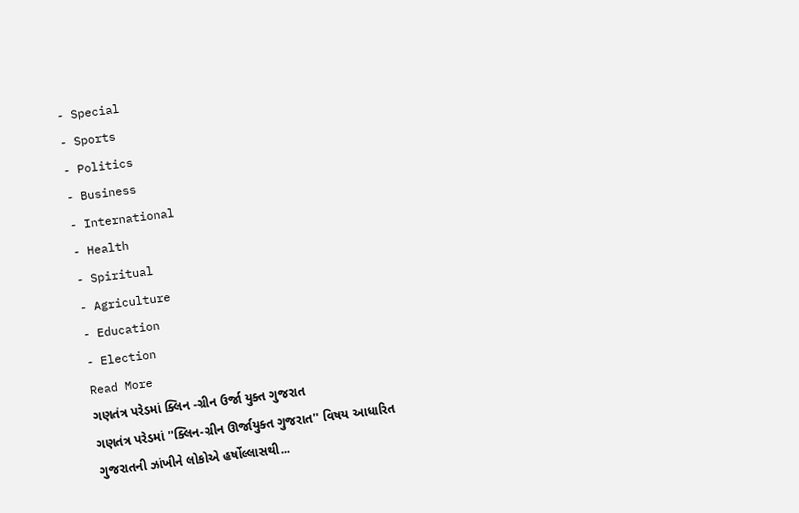- Special
- Sports
- Politics
- Business
- International
- Health
- Spiritual
- Agriculture
- Education
- Election
Read More
ગણતંત્ર પરેડમાં ક્લિન -ગ્રીન ઉર્જા યુક્ત ગુજરાત
ગણતંત્ર પરેડમાં ''ક્લિન-ગ્રીન ઊર્જાયુક્ત ગુજરાત'' વિષય આધારિત ગુજરાતની ઝાંખીને લોકોએ હર્ષોલ્લાસથી...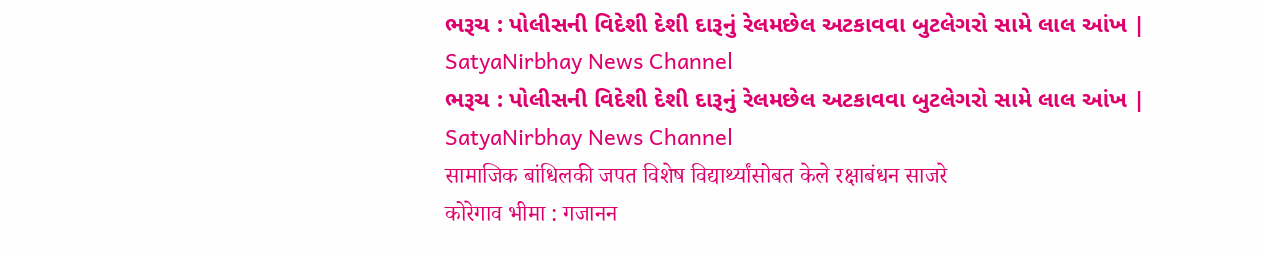ભરૂચ : પોલીસની વિદેશી દેશી દારૂનું રેલમછેલ અટકાવવા બુટલેગરો સામે લાલ આંખ | SatyaNirbhay News Channel
ભરૂચ : પોલીસની વિદેશી દેશી દારૂનું રેલમછેલ અટકાવવા બુટલેગરો સામે લાલ આંખ | SatyaNirbhay News Channel
सामाजिक बांधिलकी जपत विशेष विद्यार्थ्यांसोबत केले रक्षाबंधन साजरे
कोरेगाव भीमा : गजानन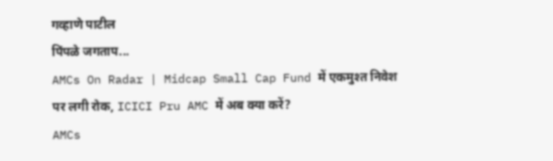गव्हाणे पाटील
पिंपळे जगताप...
AMCs On Radar | Midcap Small Cap Fund में एकमुश्त निवेश पर लगी रोक, ICICI Pru AMC में अब क्या करें?
AMCs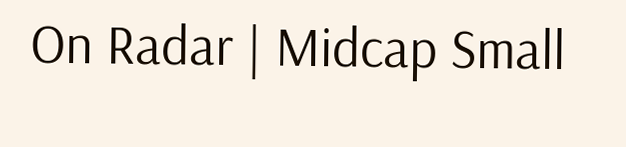On Radar | Midcap Small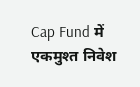Cap Fund में एकमुश्त निवेश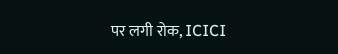पर लगी रोक, ICICI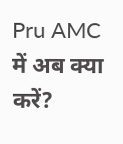Pru AMC में अब क्या करें?